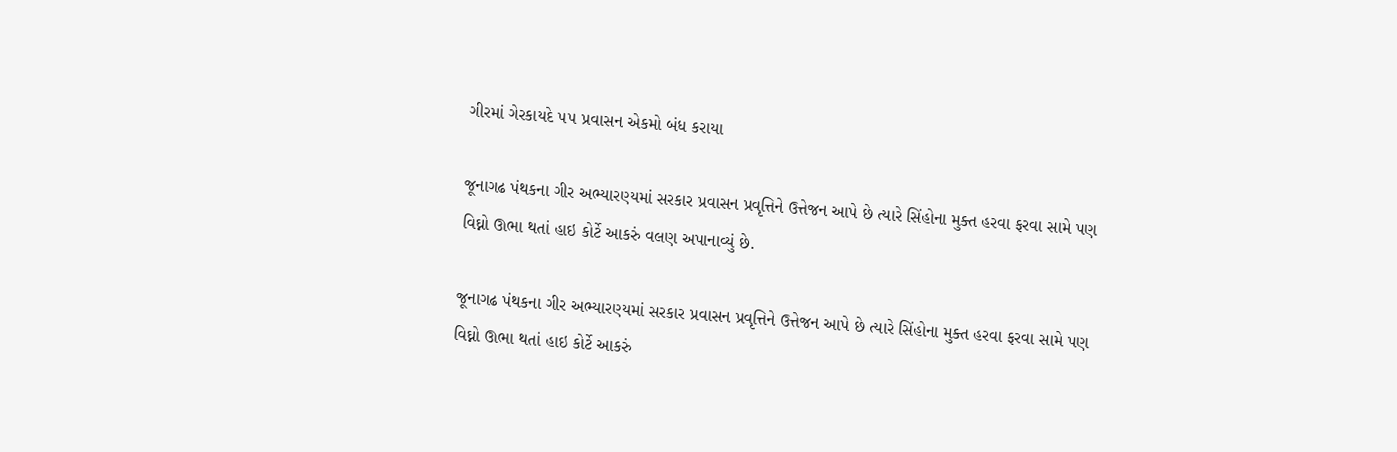ગીરમાં ગેરકાયદે ૫૫ પ્રવાસન એકમો બંધ કરાયા

જૂનાગઢ પંથકના ગીર અભ્યારણ્યમાં સરકાર પ્રવાસન પ્રવૃત્તિને ઉત્તેજન આપે છે ત્યારે સિંહોના મુક્ત હરવા ફરવા સામે પણ વિઘ્નો ઊભા થતાં હાઇ કોર્ટે આકરું વલણ અપાનાવ્યું છે.

જૂનાગઢ પંથકના ગીર અભ્યારણ્યમાં સરકાર પ્રવાસન પ્રવૃત્તિને ઉત્તેજન આપે છે ત્યારે સિંહોના મુક્ત હરવા ફરવા સામે પણ વિઘ્નો ઊભા થતાં હાઇ કોર્ટે આકરું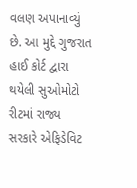વલણ અપાનાવ્યું છે. આ મુદ્દે ગુજરાત હાઈ કોર્ટ દ્વારા થયેલી સુઓમોટો રીટમાં રાજ્ય સરકારે એફિડેવિટ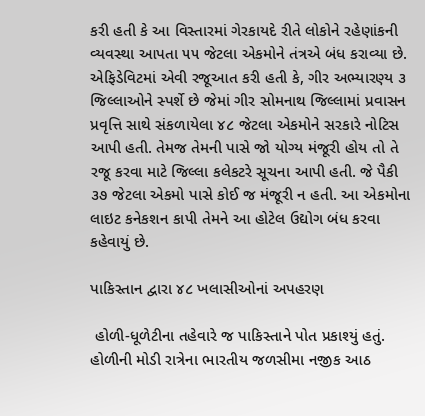કરી હતી કે આ વિસ્તારમાં ગેરકાયદે રીતે લોકોને રહેણાંકની વ્યવસ્થા આપતા ૫૫ જેટલા એકમોને તંત્રએ બંધ કરાવ્યા છે. એફિડેવિટમાં એવી રજૂઆત કરી હતી કે, ગીર અભ્યારણ્ય ૩ જિલ્લાઓને સ્પર્શે છે જેમાં ગીર સોમનાથ જિલ્લામાં પ્રવાસન પ્રવૃત્તિ સાથે સંકળાયેલા ૪૮ જેટલા એકમોને સરકારે નોટિસ આપી હતી. તેમજ તેમની પાસે જો યોગ્ય મંજૂરી હોય તો તે રજૂ કરવા માટે જિલ્લા કલેકટરે સૂચના આપી હતી. જે પૈકી ૩૭ જેટલા એકમો પાસે કોઈ જ મંજૂરી ન હતી. આ એકમોના લાઇટ કનેકશન કાપી તેમને આ હોટેલ ઉદ્યોગ બંધ કરવા કહેવાયું છે.

પાકિસ્તાન દ્વારા ૪૮ ખલાસીઓનાં અપહરણ

 હોળી-ધૂળેટીના તહેવારે જ પાકિસ્તાને પોત પ્રકાશ્યું હતું. હોળીની મોડી રાત્રેના ભારતીય જળસીમા નજીક આઠ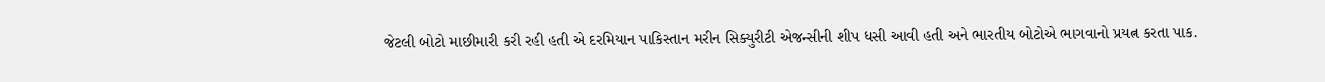જેટલી બોટો માછીમારી કરી રહી હતી એ દરમિયાન પાકિસ્તાન મરીન સિક્યુરીટી એજન્સીની શીપ ધસી આવી હતી અને ભારતીય બોટોએ ભાગવાનો પ્રયત્ન કરતા પાક.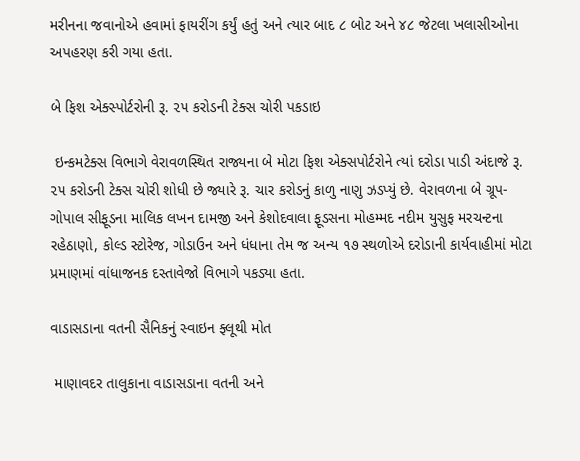મરીનના જવાનોએ હવામાં ફાયરીંગ કર્યું હતું અને ત્યાર બાદ ૮ બોટ અને ૪૮ જેટલા ખલાસીઓના અપહરણ કરી ગયા હતા.

બે ફિશ એક્સ્પોર્ટરોની રૂ. ૨૫ કરોડની ટેક્સ ચોરી પકડાઇ

 ઇન્કમટેક્સ વિભાગે વેરાવળસ્થિત રાજ્યના બે મોટા ફિશ એક્સપોર્ટરોને ત્યાં દરોડા પાડી અંદાજે રૂ. ૨૫ કરોડની ટેક્સ ચોરી શોધી છે જ્યારે રૂ. ચાર કરોડનું કાળુ નાણુ ઝડપ્યું છે. વેરાવળના બે ગ્રૂપ- ગોપાલ સીફૂડના માલિક લખન દામજી અને કેશોદવાલા ફૂડસના મોહમ્મદ નદીમ યુસુફ મરચન્ટના રહેઠાણો, કોલ્ડ સ્ટોરેજ, ગોડાઉન અને ધંધાના તેમ જ અન્ય ૧૭ સ્થળોએ દરોડાની કાર્યવાહીમાં મોટા પ્રમાણમાં વાંધાજનક દસ્તાવેજો વિભાગે પકડ્યા હતા.

વાડાસડાના વતની સૈનિકનું સ્વાઇન ફ્લૂથી મોત

 માણાવદર તાલુકાના વાડાસડાના વતની અને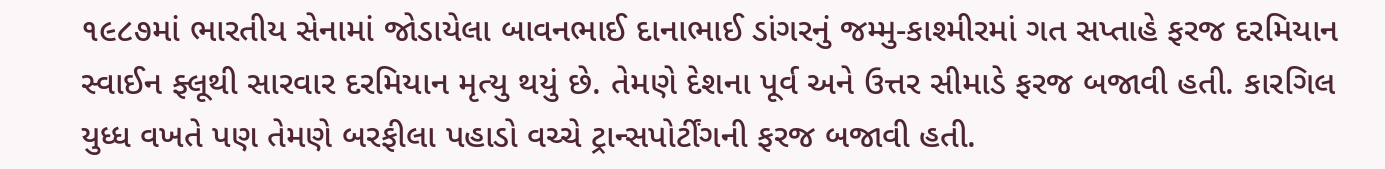૧૯૮૭માં ભારતીય સેનામાં જોડાયેલા બાવનભાઈ દાનાભાઈ ડાંગરનું જમ્મુ-કાશ્મીરમાં ગત સપ્તાહે ફરજ દરમિયાન સ્વાઈન ફ્લૂથી સારવાર દરમિયાન મૃત્યુ થયું છે. તેમણે દેશના પૂર્વ અને ઉત્તર સીમાડે ફરજ બજાવી હતી. કારગિલ યુધ્ધ વખતે પણ તેમણે બરફીલા પહાડો વચ્ચે ટ્રાન્સપોર્ટીંગની ફરજ બજાવી હતી.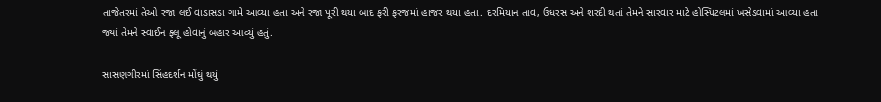તાજેતરમાં તેઓ રજા લઈ વાડાસડા ગામે આવ્યા હતા અને રજા પૂરી થયા બાદ ફરી ફરજમાં હાજર થયા હતા. દરમિયાન તાવ, ઉધરસ અને શરદી થતાં તેમને સારવાર માટે હોસ્પિટલમાં ખસેડવામાં આવ્યા હતા જ્યાં તેમને સ્વાઈન ફ્લૂ હોવાનું બહાર આવ્યું હતું.

સાસણગીરમાં સિંહદર્શન મોંઘું થયું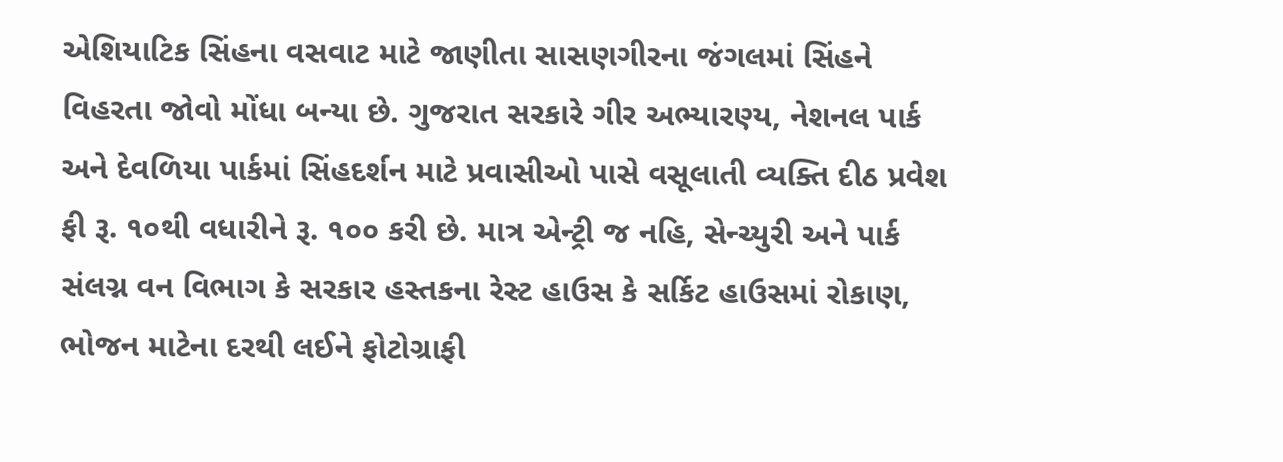એશિયાટિક સિંહના વસવાટ માટે જાણીતા સાસણગીરના જંગલમાં સિંહને વિહરતા જોવો મોંધા બન્યા છે. ગુજરાત સરકારે ગીર અભ્યારણ્ય, નેશનલ પાર્ક અને દેવળિયા પાર્કમાં સિંહદર્શન માટે પ્રવાસીઓ પાસે વસૂલાતી વ્યક્તિ દીઠ પ્રવેશ ફી રૂ. ૧૦થી વધારીને રૂ. ૧૦૦ કરી છે. માત્ર એન્ટ્રી જ નહિ, સેન્ચ્યુરી અને પાર્ક સંલગ્ન વન વિભાગ કે સરકાર હસ્તકના રેસ્ટ હાઉસ કે સર્કિટ હાઉસમાં રોકાણ, ભોજન માટેના દરથી લઈને ફોટોગ્રાફી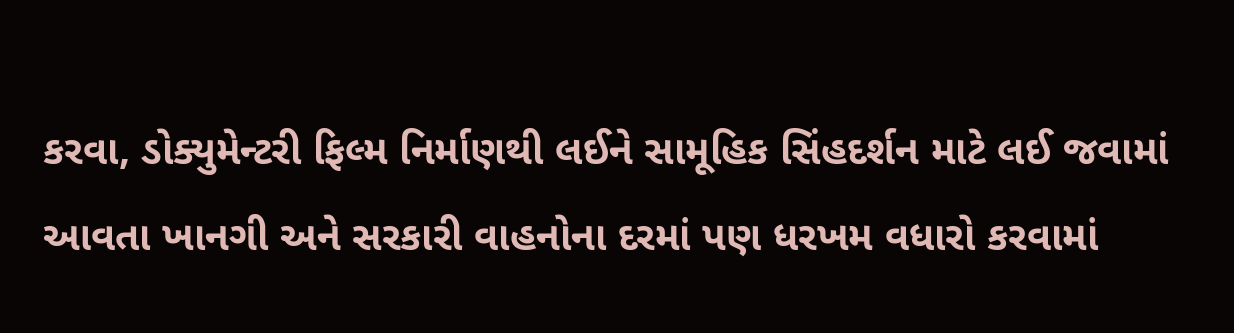કરવા, ડોક્યુમેન્ટરી ફિલ્મ નિર્માણથી લઈને સામૂહિક સિંહદર્શન માટે લઈ જવામાં આવતા ખાનગી અને સરકારી વાહનોના દરમાં પણ ધરખમ વધારો કરવામાં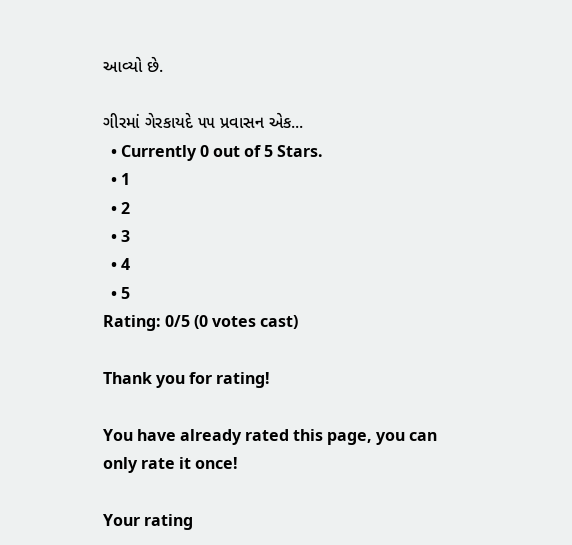આવ્યો છે.

ગીરમાં ગેરકાયદે ૫૫ પ્રવાસન એક...
  • Currently 0 out of 5 Stars.
  • 1
  • 2
  • 3
  • 4
  • 5
Rating: 0/5 (0 votes cast)

Thank you for rating!

You have already rated this page, you can only rate it once!

Your rating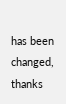has been changed, thanks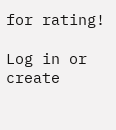for rating!

Log in or create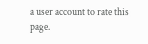a user account to rate this page.